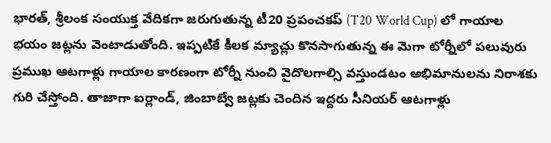భారత్, శ్రీలంక సంయుక్త వేదికగా జరుగుతున్న టీ20 ప్రపంచకప్ (T20 World Cup) లో గాయాల భయం జట్లను వెంటాడుతోంది. ఇప్పటికే కీలక మ్యాచ్లు కొనసాగుతున్న ఈ మెగా టోర్నీలో పలువురు ప్రముఖ ఆటగాళ్లు గాయాల కారణంగా టోర్నీ నుంచి వైదొలగాల్సి వస్తుండటం అభిమానులను నిరాశకు గురి చేస్తోంది. తాజాగా ఐర్లాండ్, జింబాబ్వే జట్లకు చెందిన ఇద్దరు సీనియర్ ఆటగాళ్లు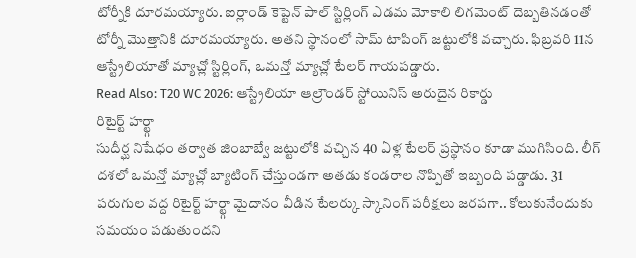టోర్నీకి దూరమయ్యారు. ఐర్లాండ్ కెప్టెన్ పాల్ స్టిర్లింగ్ ఎడమ మోకాలి లిగమెంట్ దెబ్బతినడంతో టోర్నీ మొత్తానికి దూరమయ్యారు. అతని స్థానంలో సామ్ టాపింగ్ జట్టులోకి వచ్చారు. ఫిబ్రవరి 11న ఆస్ట్రేలియాతో మ్యాచ్లో స్టిర్లింగ్, ఒమన్తో మ్యాచ్లో టేలర్ గాయపడ్డారు.
Read Also: T20 WC 2026: ఆస్ట్రేలియా ఆల్రౌండర్ స్టోయినిస్ అరుదైన రికార్డు
రిటైర్ట్ హర్ట్గా
సుదీర్ఘ నిషేధం తర్వాత జింబాబ్వే జట్టులోకి వచ్చిన 40 ఏళ్ల టేలర్ ప్రస్థానం కూడా ముగిసింది. లీగ్ దశలో ఒమన్తో మ్యాచ్లో బ్యాటింగ్ చేస్తుండగా అతడు కండరాల నొప్పితో ఇబ్బంది పడ్డాడు. 31 పరుగుల వద్ద రిటైర్ట్ హర్ట్గా మైదానం వీడిన టేలర్కు స్కానింగ్ పరీక్షలు జరపగా.. కోలుకునేందుకు సమయం పడుతుందని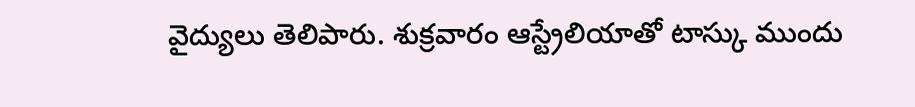వైద్యులు తెలిపారు. శుక్రవారం ఆస్ట్రేలియాతో టాస్కు ముందు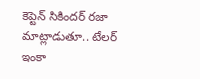కెప్టెన్ సికిందర్ రజా మాట్లాడుతూ.. టేలర్ ఇంకా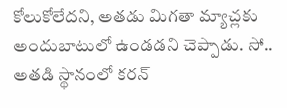కోలుకోలేదని, అతడు మిగతా మ్యాచ్లకు అందుబాటులో ఉండడని చెప్పాడు. సో.. అతడి స్థానంలో కరన్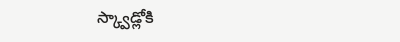స్క్వాడ్లోకి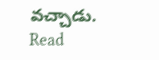వచ్చాడు.
Read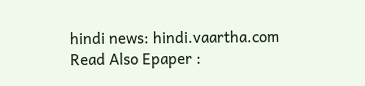hindi news: hindi.vaartha.com
Read Also Epaper :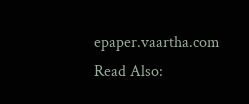epaper.vaartha.com
Read Also: